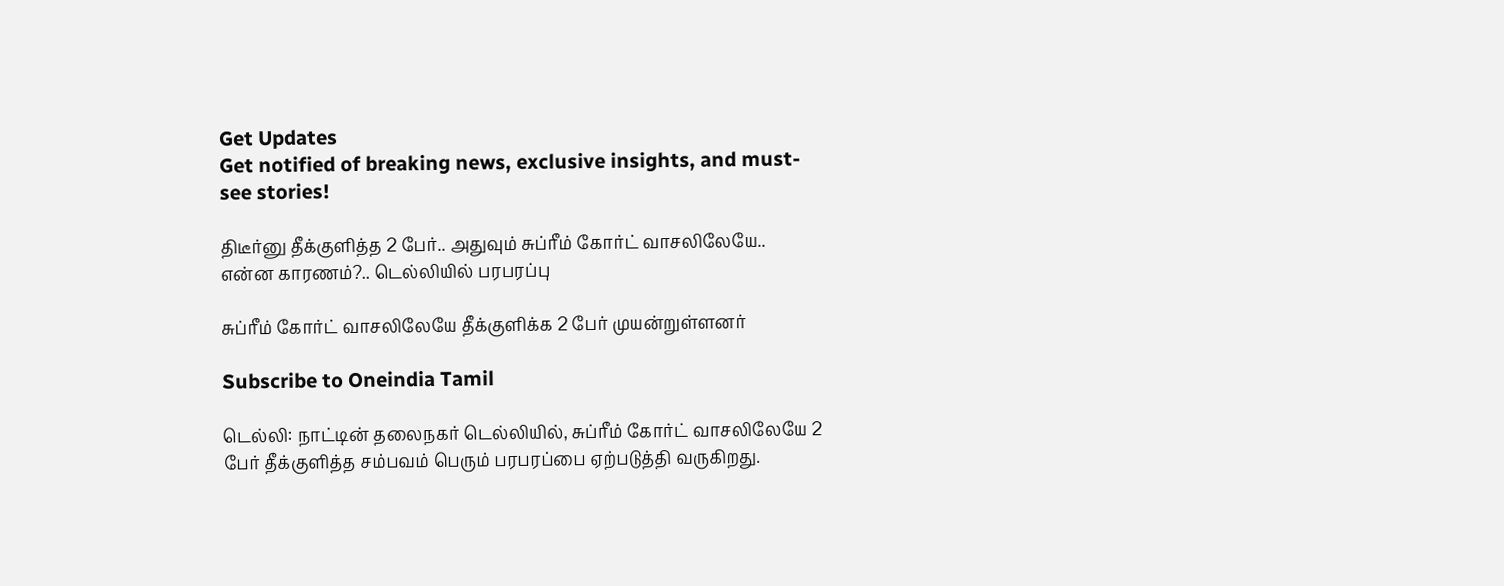Get Updates
Get notified of breaking news, exclusive insights, and must-see stories!

திடீர்னு தீக்குளித்த 2 பேர்.. அதுவும் சுப்ரீம் கோர்ட் வாசலிலேயே.. என்ன காரணம்?.. டெல்லியில் பரபரப்பு

சுப்ரீம் கோர்ட் வாசலிலேயே தீக்குளிக்க 2 பேர் முயன்றுள்ளனர்

Subscribe to Oneindia Tamil

டெல்லி: நாட்டின் தலைநகர் டெல்லியில், சுப்ரீம் கோர்ட் வாசலிலேயே 2 பேர் தீக்குளித்த சம்பவம் பெரும் பரபரப்பை ஏற்படுத்தி வருகிறது.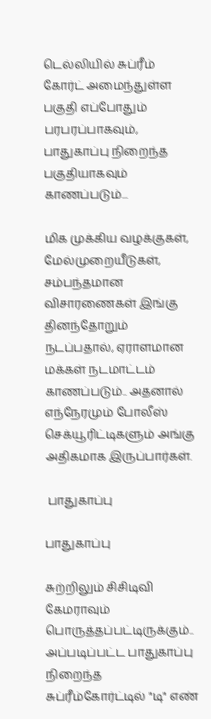டெல்லியில் சுப்ரீம் கோர்ட் அமைந்துள்ள பகுதி எப்போதும் பரபரப்பாகவும், பாதுகாப்பு நிறைந்த பகுதியாகவும் காணப்படும்...

மிக முக்கிய வழக்குகள், மேல்முறையீடுகள், சம்பந்தமான விசாரணைகள் இங்கு தினந்தோறும் நடப்பதால், ஏராளமான மக்கள் நடமாட்டம் காணப்படும்.. அதனால் எந்நேரமும் போலீஸ் செக்யூரிட்டிகளும் அங்கு அதிகமாக இருப்பார்கள்.

 பாதுகாப்பு

பாதுகாப்பு

சுற்றிலும் சிசிடிவி கேமராவும் பொருத்தப்பட்டிருக்கும்.. அப்படிப்பட்ட பாதுகாப்பு நிறைந்த சுப்ரீம்கோர்ட்டில் "டி" எண்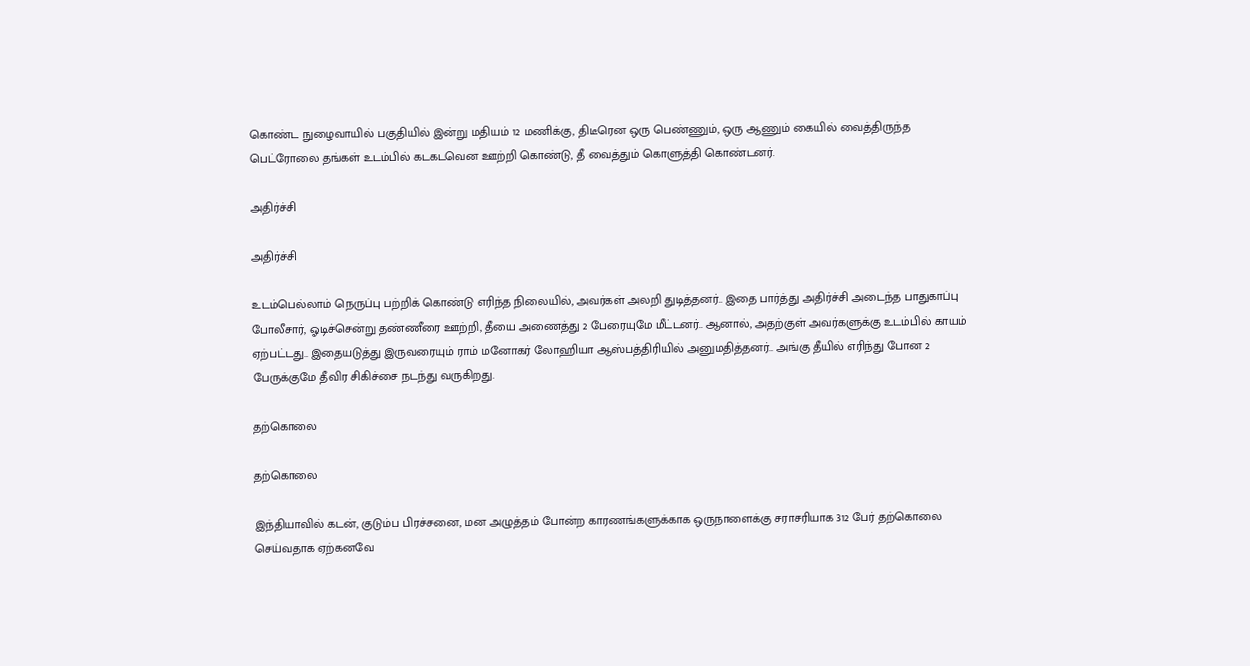கொண்ட நுழைவாயில் பகுதியில் இன்று மதியம் 12 மணிக்கு, திடீரென ஒரு பெண்ணும், ஒரு ஆணும் கையில் வைத்திருந்த பெட்ரோலை தங்கள் உடம்பில் கடகடவென ஊற்றி கொண்டு, தீ வைத்தும் கொளுத்தி கொண்டனர்.

அதிர்ச்சி

அதிர்ச்சி

உடம்பெல்லாம் நெருப்பு பற்றிக் கொண்டு எரிந்த நிலையில், அவர்கள் அலறி துடித்தனர்.. இதை பார்த்து அதிர்ச்சி அடைந்த பாதுகாப்பு போலீசார், ஓடிச்சென்று தண்ணீரை ஊற்றி, தீயை அணைத்து 2 பேரையுமே மீட்டனர்.. ஆனால், அதற்குள் அவர்களுக்கு உடம்பில் காயம் ஏற்பட்டது.. இதையடுத்து இருவரையும் ராம் மனோகர் லோஹியா ஆஸ்பத்திரியில் அனுமதித்தனர்.. அங்கு தீயில் எரிந்து போன 2 பேருக்குமே தீவிர சிகிச்சை நடந்து வருகிறது.

தற்கொலை

தற்கொலை

இந்தியாவில் கடன், குடும்ப பிரச்சனை, மன அழுத்தம் போன்ற காரணங்களுக்காக ஒருநாளைக்கு சராசரியாக 312 பேர் தற்கொலை செய்வதாக ஏற்கனவே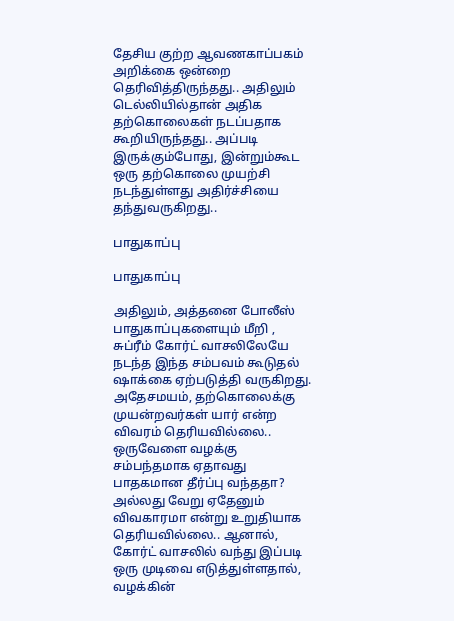தேசிய குற்ற ஆவணகாப்பகம் அறிக்கை ஒன்றை தெரிவித்திருந்தது.. அதிலும் டெல்லியில்தான் அதிக தற்கொலைகள் நடப்பதாக கூறியிருந்தது.. அப்படி இருக்கும்போது, இன்றும்கூட ஒரு தற்கொலை முயற்சி நடந்துள்ளது அதிர்ச்சியை தந்துவருகிறது..

பாதுகாப்பு

பாதுகாப்பு

அதிலும், அத்தனை போலீஸ் பாதுகாப்புகளையும் மீறி , சுப்ரீம் கோர்ட் வாசலிலேயே நடந்த இந்த சம்பவம் கூடுதல் ஷாக்கை ஏற்படுத்தி வருகிறது. அதேசமயம், தற்கொலைக்கு முயன்றவர்கள் யார் என்ற விவரம் தெரியவில்லை.. ஒருவேளை வழக்கு சம்பந்தமாக ஏதாவது பாதகமான தீர்ப்பு வந்ததா? அல்லது வேறு ஏதேனும் விவகாரமா என்று உறுதியாக தெரியவில்லை.. ஆனால், கோர்ட் வாசலில் வந்து இப்படி ஒரு முடிவை எடுத்துள்ளதால், வழக்கின்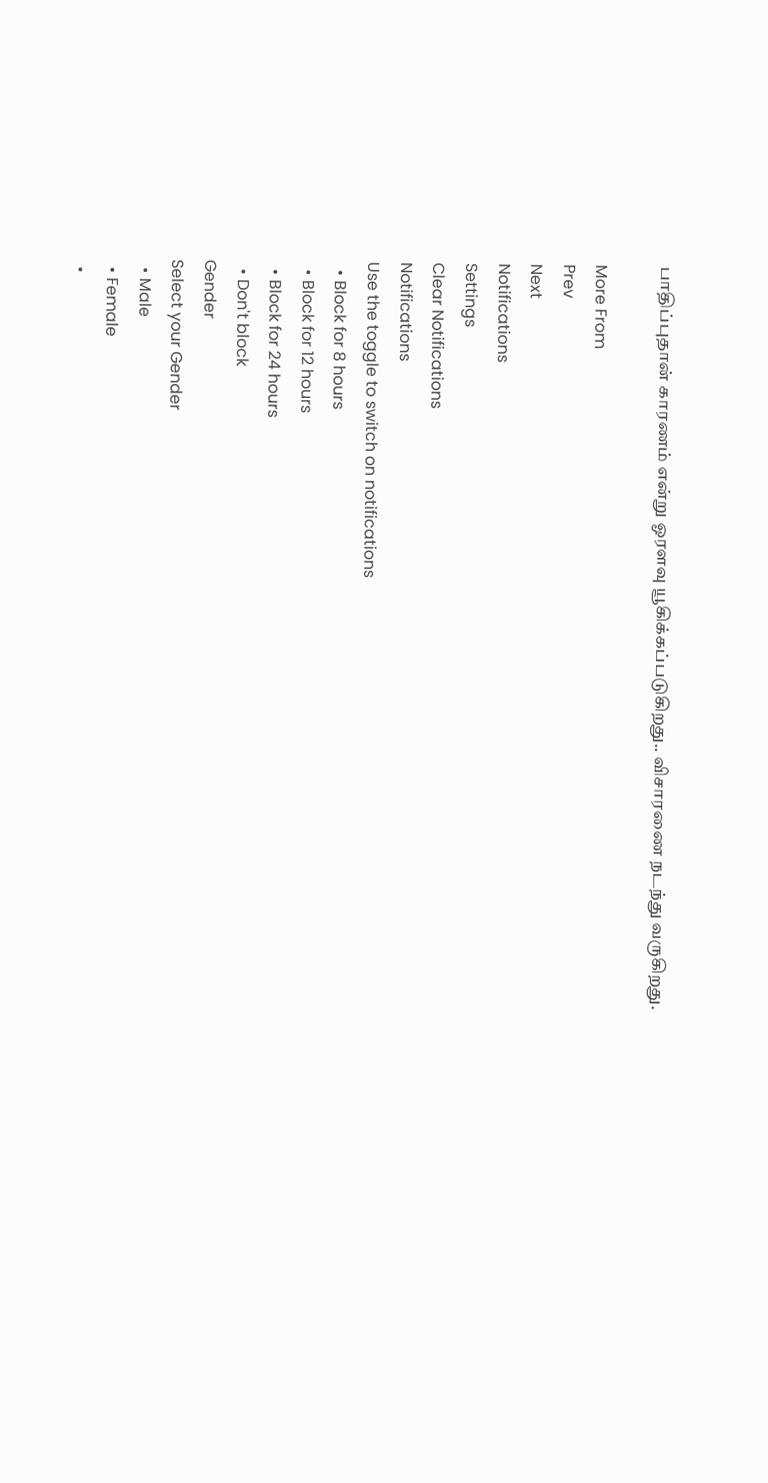பாதிப்புதான் காரணம் என்று ஓரளவு யூகிக்கப்படுகிறது.. விசாரணை நடந்து வருகிறது.

More From
Prev
Next
Notifications
Settings
Clear Notifications
Notifications
Use the toggle to switch on notifications
  • Block for 8 hours
  • Block for 12 hours
  • Block for 24 hours
  • Don't block
Gender
Select your Gender
  • Male
  • Female
  •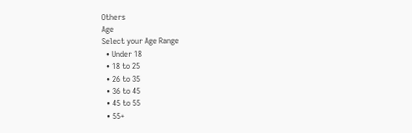Others
Age
Select your Age Range
  • Under 18
  • 18 to 25
  • 26 to 35
  • 36 to 45
  • 45 to 55
  • 55+